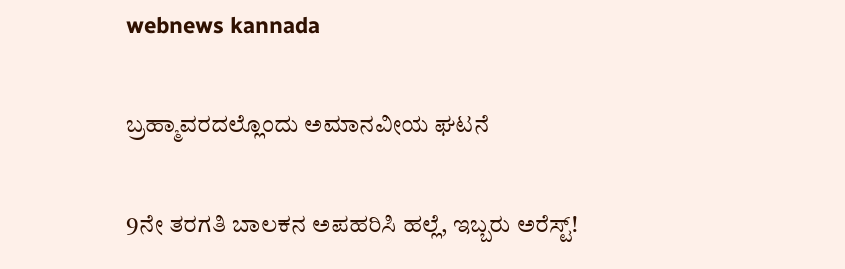webnews kannada

ಬ್ರಹ್ಮಾವರದಲ್ಲೊಂದು ಅಮಾನವೀಯ ಘಟನೆ

9ನೇ ತರಗತಿ ಬಾಲಕನ ಅಪಹರಿಸಿ ಹಲ್ಲೆ, ಇಬ್ಬರು ಅರೆಸ್ಟ್!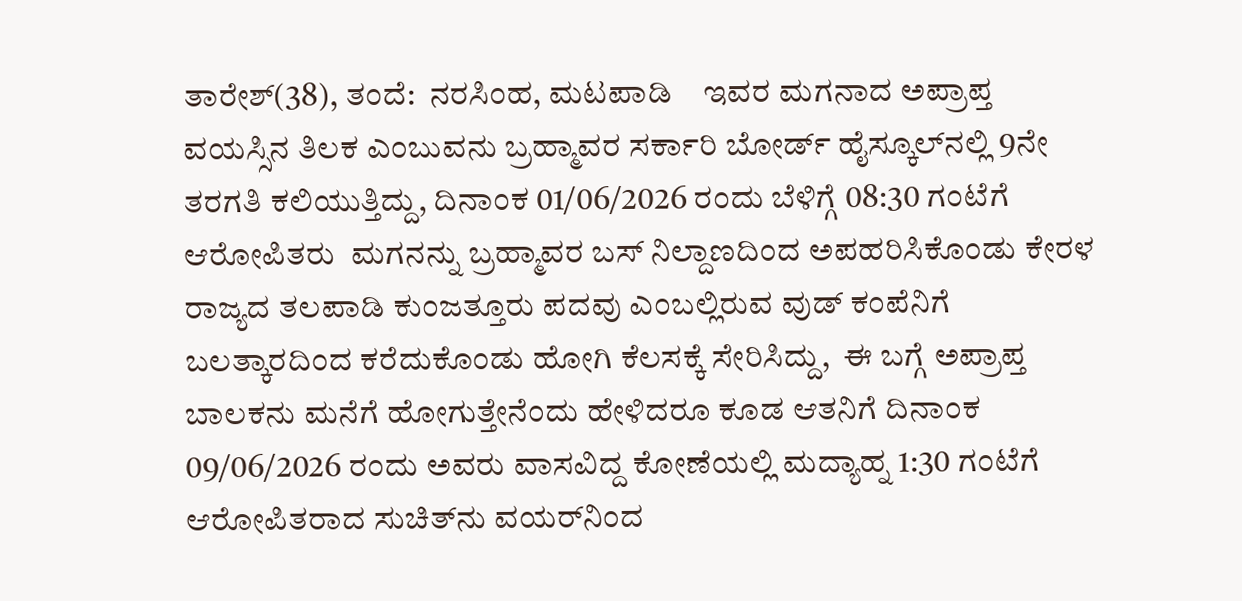ತಾರೇಶ್‌(38), ತಂದೆ:  ನರಸಿಂಹ, ಮಟಪಾಡಿ    ಇವರ ಮಗನಾದ ಅಪ್ರಾಪ್ತ ವಯಸ್ಸಿನ ತಿಲಕ ಎಂಬುವನು ಬ್ರಹ್ಮಾವರ ಸರ್ಕಾರಿ ಬೋರ್ಡ್‌ ಹೈಸ್ಕೂಲ್‌ನಲ್ಲಿ 9ನೇ ತರಗತಿ ಕಲಿಯುತ್ತಿದ್ದು, ದಿನಾಂಕ 01/06/2026 ರಂದು ಬೆಳಿಗ್ಗೆ 08:30 ಗಂಟೆಗೆ ಆರೋಪಿತರು  ಮಗನನ್ನು ಬ್ರಹ್ಮಾವರ ಬಸ್‌ ನಿಲ್ದಾಣದಿಂದ ಅಪಹರಿಸಿಕೊಂಡು ಕೇರಳ ರಾಜ್ಯದ ತಲಪಾಡಿ ಕುಂಜತ್ತೂರು ಪದವು ಎಂಬಲ್ಲಿರುವ ವುಡ್‌ ಕಂಪೆನಿಗೆ ಬಲತ್ಕಾರದಿಂದ ಕರೆದುಕೊಂಡು ಹೋಗಿ ಕೆಲಸಕ್ಕೆ ಸೇರಿಸಿದ್ದು,  ಈ ಬಗ್ಗೆ ಅಪ್ರಾಪ್ತ ಬಾಲಕನು ಮನೆಗೆ ಹೋಗುತ್ತೇನೆಂದು ಹೇಳಿದರೂ ಕೂಡ ಆತನಿಗೆ ದಿನಾಂಕ 09/06/2026 ರಂದು ಅವರು ವಾಸವಿದ್ದ ಕೋಣೆಯಲ್ಲಿ ಮದ್ಯಾಹ್ನ 1:30 ಗಂಟೆಗೆ ಆರೋಪಿತರಾದ ಸುಚಿತ್‌ನು ವಯರ್‌ನಿಂದ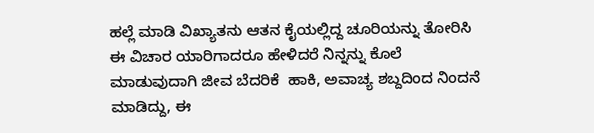ಹಲ್ಲೆ ಮಾಡಿ ವಿಖ್ಯಾತನು ಆತನ ಕೈಯಲ್ಲಿದ್ದ ಚೂರಿಯನ್ನು ತೋರಿಸಿ ಈ ವಿಚಾರ ಯಾರಿಗಾದರೂ ಹೇಳಿದರೆ ನಿನ್ನನ್ನು ಕೊಲೆ ಮಾಡುವುದಾಗಿ ಜೀವ ಬೆದರಿಕೆ  ಹಾಕಿ, ಅವಾಚ್ಯ ಶಬ್ದದಿಂದ ನಿಂದನೆ ಮಾಡಿದ್ದು, ಈ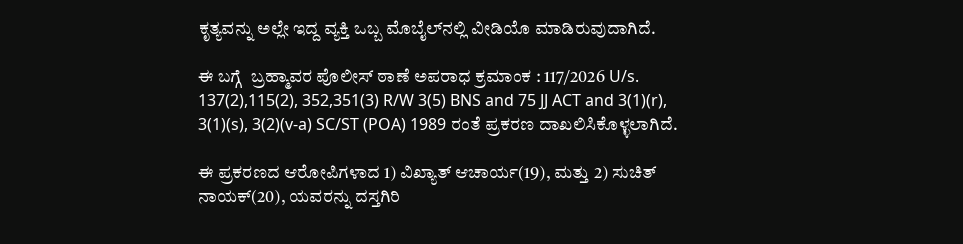ಕೃತ್ಯವನ್ನು ಅಲ್ಲೇ ಇದ್ದ ವ್ಯಕ್ತಿ ಒಬ್ಬ ಮೊಬೈಲ್‌ನಲ್ಲಿ ವೀಡಿಯೊ ಮಾಡಿರುವುದಾಗಿದೆ.

ಈ ಬಗ್ಗೆ  ಬ್ರಹ್ಮಾವರ ಪೊಲೀಸ್‌ ಠಾಣೆ ಅಪರಾಧ ಕ್ರಮಾಂಕ : 117/2026 U/s. 137(2),115(2), 352,351(3) R/W 3(5) BNS and 75 JJ ACT and 3(1)(r), 3(1)(s), 3(2)(v-a) SC/ST (POA) 1989 ರಂತೆ ಪ್ರಕರಣ ದಾಖಲಿಸಿಕೊಳ್ಳಲಾಗಿದೆ.

ಈ ಪ್ರಕರಣದ ಆರೋಪಿಗಳಾದ 1) ವಿಖ್ಯಾತ್‌ ಆಚಾರ್ಯ(19), ಮತ್ತು 2) ಸುಚಿತ್‌ ನಾಯಕ್‌(20), ಯವರನ್ನು ದಸ್ತಗಿರಿ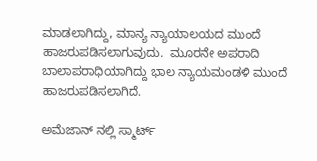ಮಾಡಲಾಗಿದ್ದು, ಮಾನ್ಯ ನ್ಯಾಯಾಲಯದ ಮುಂದೆ ಹಾಜರುಪಡಿಸಲಾಗುವುದು.  ಮೂರನೇ ಅಪರಾದಿ ಬಾಲಾಪರಾಧಿಯಾಗಿದ್ದು ಭಾಲ ನ್ಯಾಯಮಂಡಳಿ ಮುಂದೆ ಹಾಜರುಪಡಿಸಲಾಗಿದೆ.

ಅಮೆಜಾನ್ ನಲ್ಲಿ ಸ್ಮಾರ್ಟ್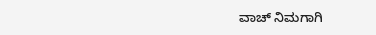ವಾಚ್ ನಿಮಗಾಗಿ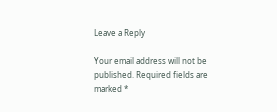Leave a Reply

Your email address will not be published. Required fields are marked *